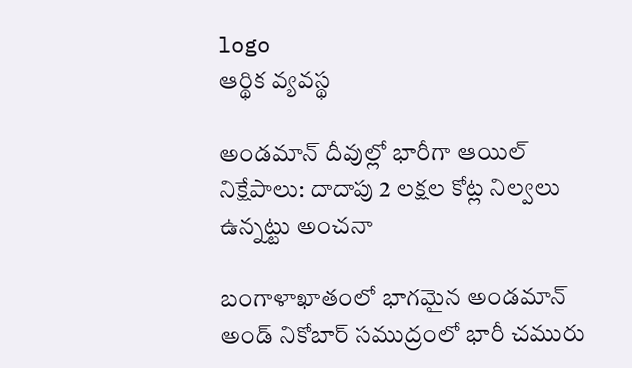logo
ఆర్థిక వ్యవస్థ

అండమాన్‌ దీవుల్లో భారీగా ఆయిల్‌ నిక్షేపాలు: దాదాపు 2 లక్షల కోట్ల నిల్వలు ఉన్నట్టు అంచనా

బంగాళాఖాతంలో భాగమైన అండమాన్‌ అండ్‌ నికోబార్‌ సముద్రంలో భారీ చమురు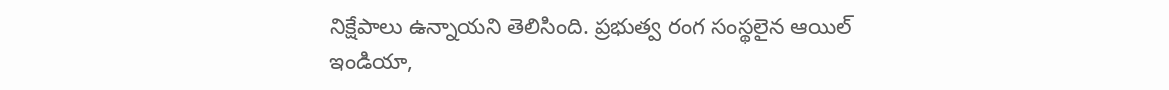నిక్షేపాలు ఉన్నాయని తెలిసింది. ప్రభుత్వ రంగ సంస్థలైన ఆయిల్‌ ఇండియా,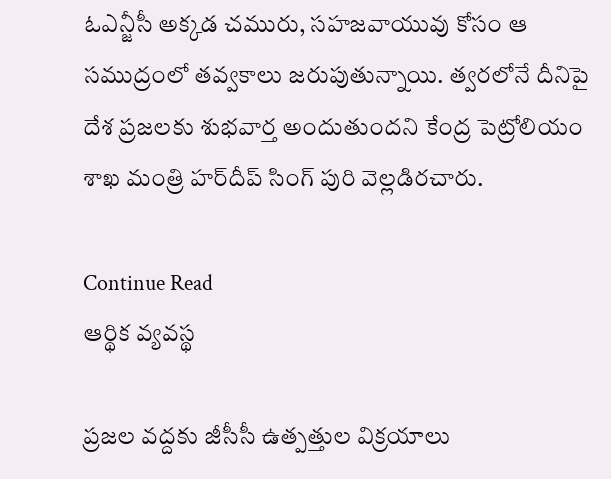ఓఎన్జీసీ అక్కడ చమురు, సహజవాయువు కోసం ఆ సముద్రంలో తవ్వకాలు జరుపుతున్నాయి. త్వరలోనే దీనిపై దేశ ప్రజలకు శుభవార్త అందుతుందని కేంద్ర పెట్రోలియం శాఖ మంత్రి హర్‌దీప్‌ సింగ్‌ పురి వెల్లడిరచారు.

Continue Read
ఆర్థిక వ్యవస్థ

ప్రజల వద్దకు జీసీసీ ఉత్పత్తుల విక్రయాలు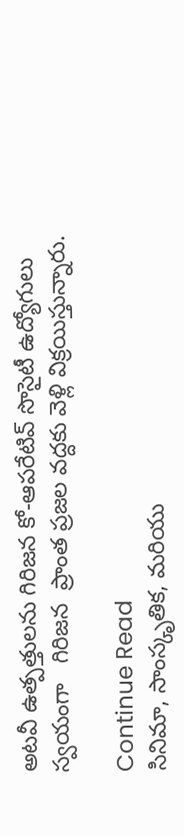అటవీ ఉత్పత్తులను గిరిజన కో-ఆపరేటివ్‌ సొసైటీ ఉద్యోగులు స్వయంగా   గిరిజన  ప్రాంత ప్రజల వద్దకు వెళ్లి విక్రయిస్తున్నారు.

Continue Read
సినిమా, సాంస్కృతిక, మరియు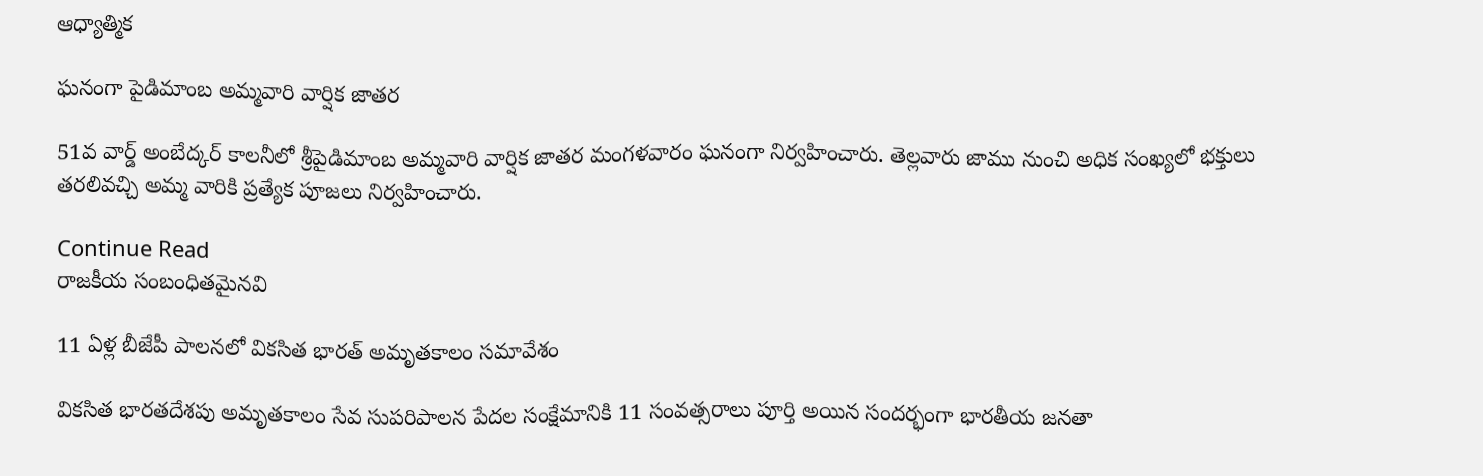ఆధ్యాత్మిక

ఘనంగా పైడిమాంబ అమ్మవారి వార్షిక జాతర

51వ వార్డ్‌ అంబేద్కర్‌ కాలనీలో శ్రీపైడిమాంబ అమ్మవారి వార్షిక జాతర మంగళవారం ఘనంగా నిర్వహించారు. తెల్లవారు జాము నుంచి అధిక సంఖ్యలో భక్తులు తరలివచ్చి అమ్మ వారికి ప్రత్యేక పూజలు నిర్వహించారు.

Continue Read
రాజకీయ సంబంధితమైనవి

11 ఏళ్ల బీజేపీ పాలనలో వికసిత భారత్‌ అమృతకాలం సమావేశం

వికసిత భారతదేశపు అమృతకాలం సేవ సుపరిపాలన పేదల సంక్షేమానికి 11 సంవత్సరాలు పూర్తి అయిన సందర్భంగా భారతీయ జనతా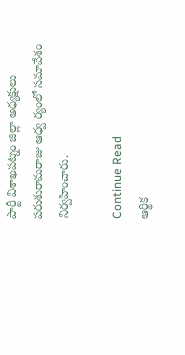పార్టీ విశాఖపట్నం జిల్లా అధ్యక్షులు పరుశురామరాజు ఆధ్వ ర్యంలో సమావేశం నిర్వహించారు.

Continue Read
ఆర్థిక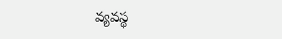వ్యవస్థ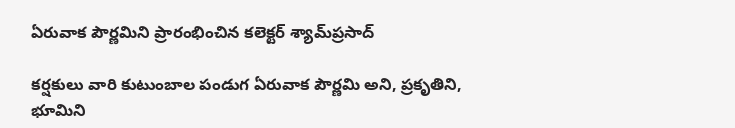ఏరువాక పౌర్ణమిని ప్రారంభించిన కలెక్టర్‌ శ్యామ్‌ప్రసాద్‌

కర్షకులు వారి కుటుంబాల పండుగ ఏరువాక పౌర్ణమి అని, ప్రకృతిని, భూమిని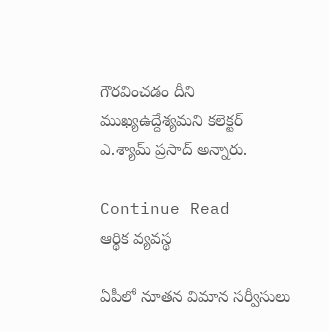గౌరవించడం దీని ముఖ్యఉద్దేశ్యమని కలెక్టర్‌ ఎ.శ్యామ్‌ ప్రసాద్‌ అన్నారు.

Continue Read
ఆర్థిక వ్యవస్థ

ఏపీలో నూతన విమాన సర్వీసులు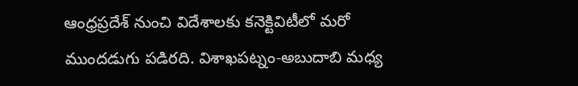ఆంధ్రప్రదేశ్‌ నుంచి విదేశాలకు కనెక్టివిటీలో మరో ముందడుగు పడిరది. విశాఖపట్నం-అబుదాబి మధ్య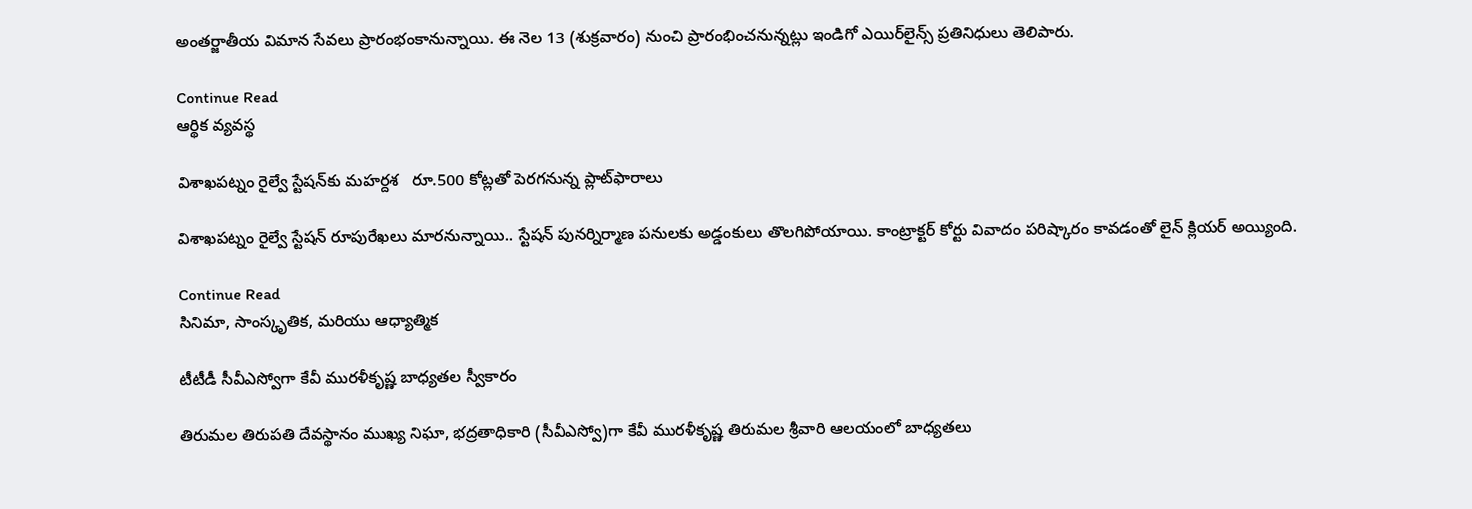అంతర్జాతీయ విమాన సేవలు ప్రారంభంకానున్నాయి. ఈ నెల 13 (శుక్రవారం) నుంచి ప్రారంభించనున్నట్లు ఇండిగో ఎయిర్‌లైన్స్‌ ప్రతినిధులు తెలిపారు.

Continue Read
ఆర్థిక వ్యవస్థ

విశాఖపట్నం రైల్వే స్టేషన్‌కు మహర్దశ   రూ.500 కోట్లతో పెరగనున్న ప్లాట్‌ఫారాలు

విశాఖపట్నం రైల్వే స్టేషన్‌ రూపురేఖలు మారనున్నాయి.. స్టేషన్‌ పునర్నిర్మాణ పనులకు అడ్డంకులు తొలగిపోయాయి. కాంట్రాక్టర్‌ కోర్టు వివాదం పరిష్కారం కావడంతో లైన్‌ క్లియర్‌ అయ్యింది.

Continue Read
సినిమా, సాంస్కృతిక, మరియు ఆధ్యాత్మిక

టీటీడీ సీవీఎస్వోగా కేవీ మురళీకృష్ణ బాధ్యతల స్వీకారం

తిరుమల తిరుపతి దేవస్థానం ముఖ్య నిఘా, భద్రతాధికారి (సీవీఎస్వో)గా కేవీ మురళీకృష్ణ తిరుమల శ్రీవారి ఆలయంలో బాధ్యతలు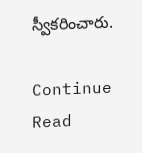స్వీకరించారు.

Continue Read